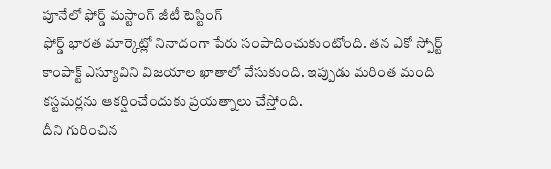పూనేలో ఫోర్డ్ మస్టాంగ్ జీటీ టెస్టింగ్
ఫోర్డ్ భారత మార్కెట్లో నినాదంగా పేరు సంపాదించుకుంటోంది. తన ఎకో స్పోర్ట్ కాంపాక్ట్ ఎస్యూవిని విజయాల ఖాతాలో వేసుకుంది. ఇప్పుడు మరింత మంది కస్టమర్లను ఆకర్షించేందుకు ప్రయత్నాలు చేస్తోంది.
దీని గురించిన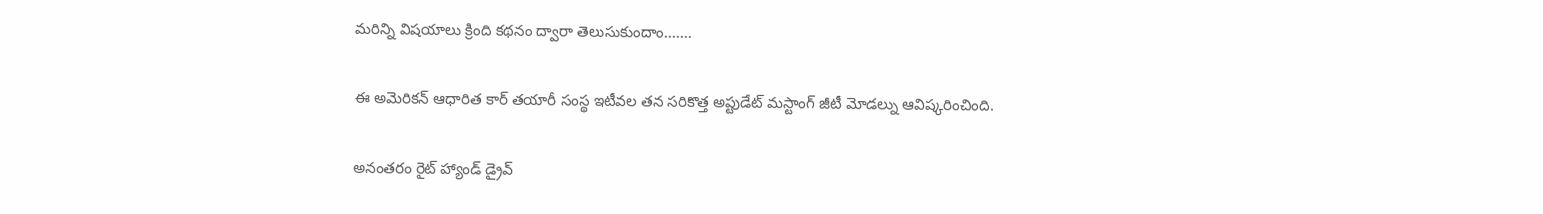మరిన్ని విషయాలు క్రింది కథనం ద్వారా తెలుసుకుందాం.......

ఈ అమెరికన్ ఆధారిత కార్ తయారీ సంస్థ ఇటీవల తన సరికొత్త అప్టుడేట్ మస్టాంగ్ జీటీ మోడల్ను ఆవిష్కరించింది.

అనంతరం రైట్ హ్యాండ్ డ్రైవ్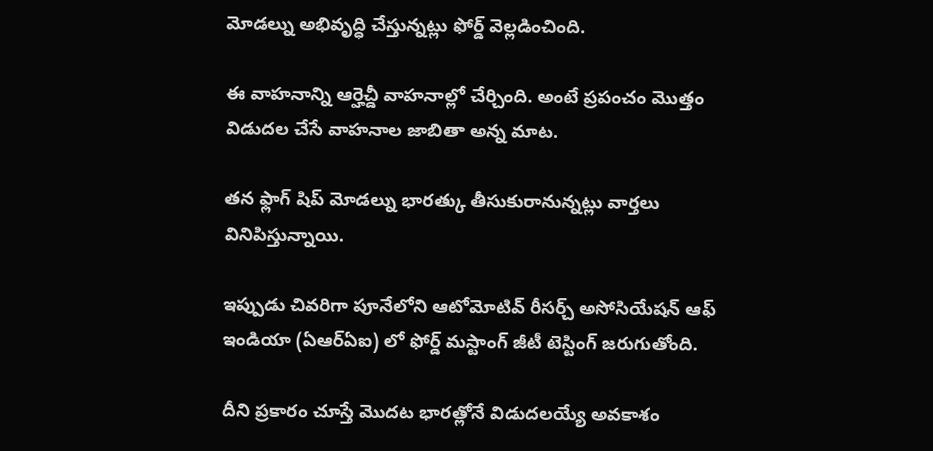మోడల్ను అభివృద్ధి చేస్తున్నట్లు ఫోర్డ్ వెల్లడించింది.

ఈ వాహనాన్ని ఆర్హెచ్డీ వాహనాల్లో చేర్చింది. అంటే ప్రపంచం మొత్తం విడుదల చేసే వాహనాల జాబితా అన్న మాట.

తన ఫ్లాగ్ షిప్ మోడల్ను భారత్కు తీసుకురానున్నట్లు వార్తలు వినిపిస్తున్నాయి.

ఇప్పుడు చివరిగా పూనేలోని ఆటోమోటివ్ రీసర్చ్ అసోసియేషన్ ఆఫ్ ఇండియా (ఏఆర్ఏఐ) లో ఫోర్డ్ మస్టాంగ్ జీటీ టెస్టింగ్ జరుగుతోంది.

దీని ప్రకారం చూస్తే మొదట భారత్లోనే విడుదలయ్యే అవకాశం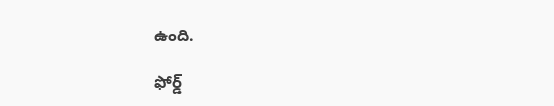ఉంది.

ఫోర్డ్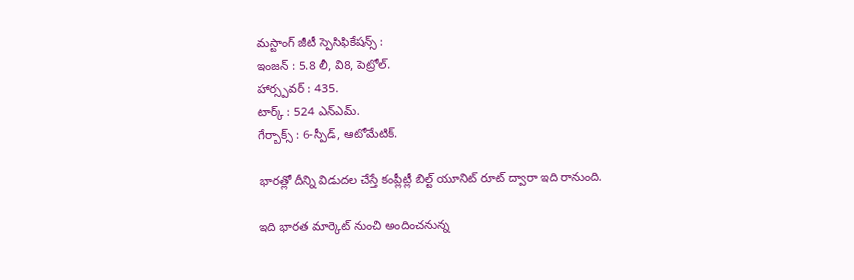మస్టాంగ్ జీటీ స్పెసిఫికేషన్స్ :
ఇంజన్ : 5.8 లీ, వి8, పెట్రోల్.
హార్స్పవర్ : 435.
టార్క్ : 524 ఎన్ఎమ్.
గేర్బాక్స్ : 6-స్పీడ్, ఆటోమేటిక్.

భారత్లో దీన్ని విడుదల చేస్తే కంప్లీట్లీ బిల్ట్ యూనిట్ రూట్ ద్వారా ఇది రానుంది.

ఇది భారత మార్కెట్ నుంచి అందించనున్న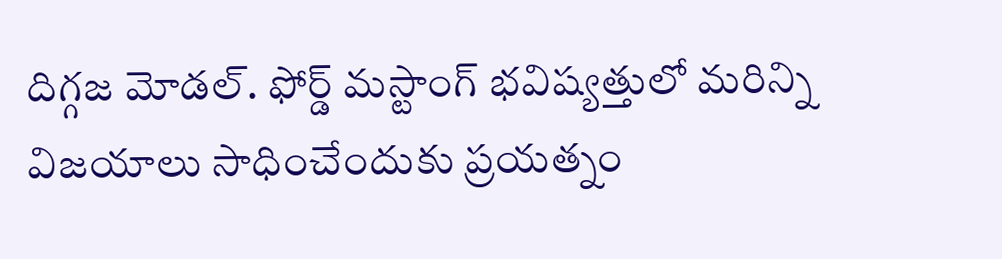దిగ్గజ మోడల్. ఫోర్డ్ మస్టాంగ్ భవిష్యత్తులో మరిన్ని విజయాలు సాధించేందుకు ప్రయత్నం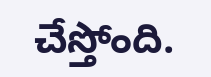చేస్తోంది.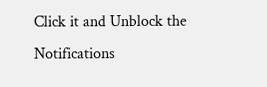Click it and Unblock the Notifications